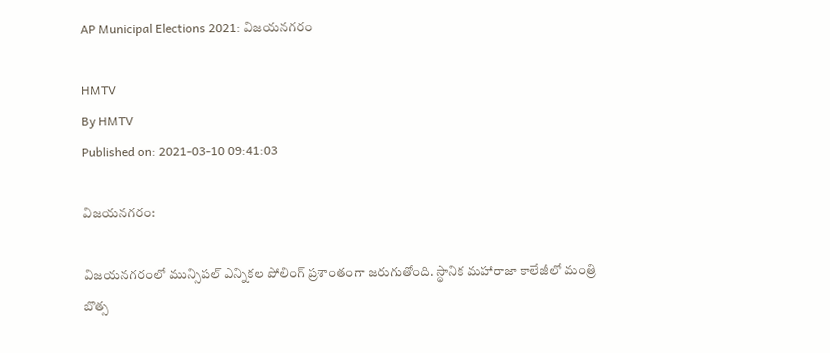AP Municipal Elections 2021: విజయనగరం

HMTV
By HMTV
Published on: 2021-03-10 09:41:03

విజయనగరం:

విజయనగరంలో మున్సిపల్ ఎన్నికల పోలింగ్ ప్రశాంతంగా జరుగుతోంది. స్థానిక మహారాజా కాలేజీలో మంత్రి బొత్స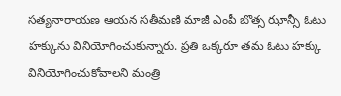సత్యనారాయణ ఆయన సతీమణి మాజీ ఎంపీ బొత్స ఝాన్సీ ఓటు హక్కును వినియోగించుకున్నారు. ప్రతి ఒక్కరూ తమ ఓటు హక్కు వినియోగించుకోవాలని మంత్రి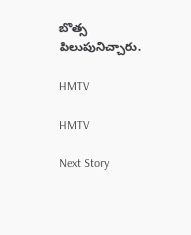బొత్స పిలుపునిచ్చారు.

HMTV

HMTV

Next Story